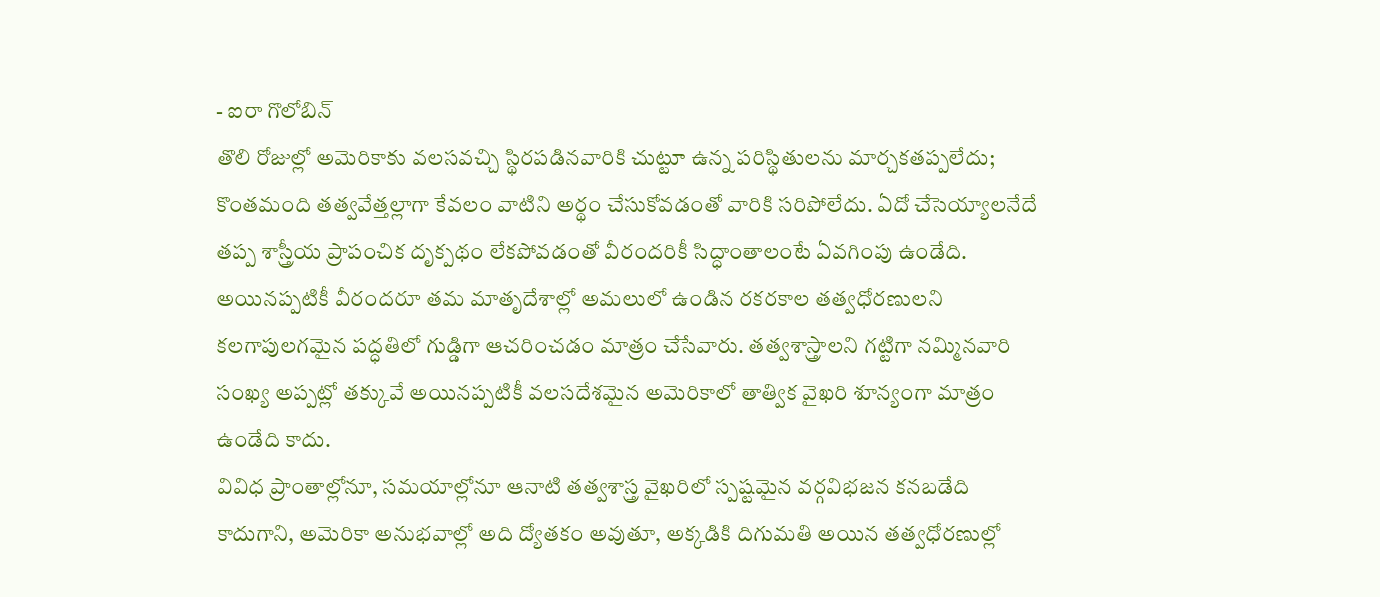- ఐరా గొలోబిన్
తొలి రోజుల్లో అమెరికాకు వలసవచ్చి స్థిరపడినవారికి చుట్టూ ఉన్న పరిస్థితులను మార్చకతప్పలేదు; కొంతమంది తత్వవేత్తల్లాగా కేవలం వాటిని అర్థం చేసుకోవడంతో వారికి సరిపోలేదు. ఏదో చేసెయ్యాలనేదే తప్ప శాస్త్రీయ ప్రాపంచిక దృక్పథం లేకపోవడంతో వీరందరికీ సిద్ధాంతాలంటే ఏవగింపు ఉండేది. అయినప్పటికీ వీరందరూ తమ మాతృదేశాల్లో అమలులో ఉండిన రకరకాల తత్వధోరణులని కలగాపులగమైన పద్ధతిలో గుడ్డిగా ఆచరించడం మాత్రం చేసేవారు. తత్వశాస్త్రాలని గట్టిగా నమ్మినవారి సంఖ్య అప్పట్లో తక్కువే అయినప్పటికీ వలసదేశమైన అమెరికాలో తాత్విక వైఖరి శూన్యంగా మాత్రం ఉండేది కాదు.
వివిధ ప్రాంతాల్లోనూ, సమయాల్లోనూ ఆనాటి తత్వశాస్త్ర వైఖరిలో స్పష్టమైన వర్గవిభజన కనబడేది కాదుగాని, అమెరికా అనుభవాల్లో అది ద్యోతకం అవుతూ, అక్కడికి దిగుమతి అయిన తత్వధోరణుల్లో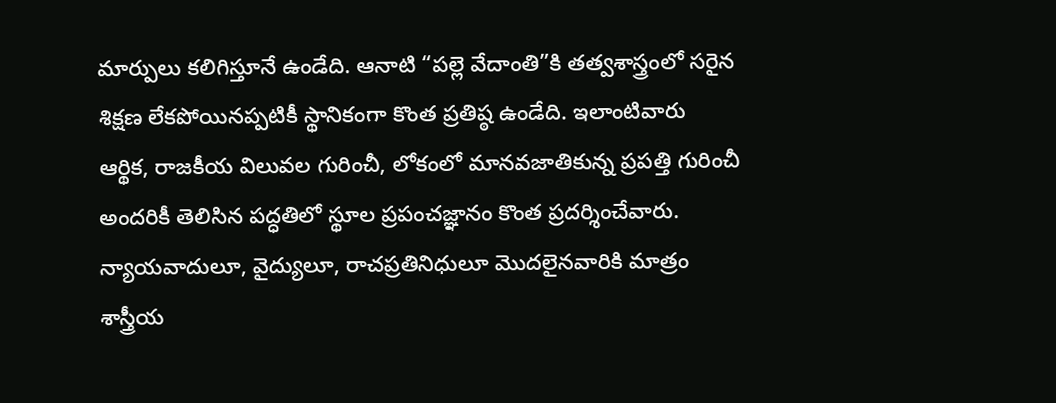మార్పులు కలిగిస్తూనే ఉండేది. ఆనాటి “పల్లె వేదాంతి”కి తత్వశాస్త్రంలో సరైన శిక్షణ లేకపోయినప్పటికీ స్థానికంగా కొంత ప్రతిష్ఠ ఉండేది. ఇలాంటివారు ఆర్థిక, రాజకీయ విలువల గురించీ, లోకంలో మానవజాతికున్న ప్రపత్తి గురించీ అందరికీ తెలిసిన పద్ధతిలో స్థూల ప్రపంచజ్ఞానం కొంత ప్రదర్శించేవారు. న్యాయవాదులూ, వైద్యులూ, రాచప్రతినిధులూ మొదలైనవారికి మాత్రం శాస్త్రీయ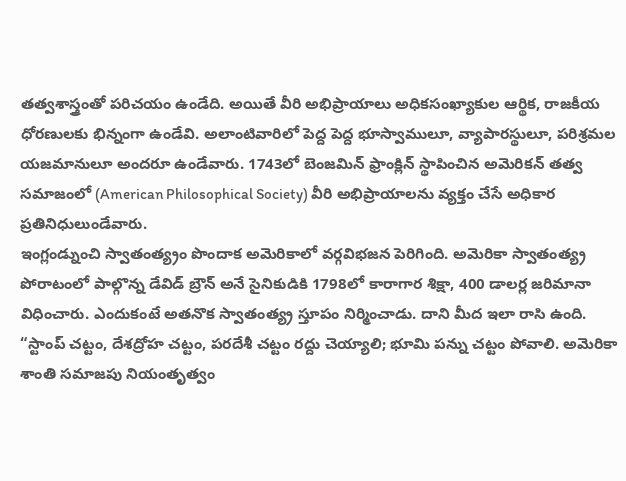తత్వశాస్త్రంతో పరిచయం ఉండేది. అయితే వీరి అభిప్రాయాలు అధికసంఖ్యాకుల ఆర్థిక, రాజకీయ ధోరణులకు భిన్నంగా ఉండేవి. అలాంటివారిలో పెద్ద పెద్ద భూస్వాములూ, వ్యాపారస్థులూ, పరిశ్రమల యజమానులూ అందరూ ఉండేవారు. 1743లో బెంజమిన్ ఫ్రాంక్లిన్ స్థాపించిన అమెరికన్ తత్వ సమాజంలో (American Philosophical Society) వీరి అభిప్రాయాలను వ్యక్తం చేసే అధికార ప్రతినిధులుండేవారు.
ఇంగ్లండ్నుంచి స్వాతంత్య్రం పొందాక అమెరికాలో వర్గవిభజన పెరిగింది. అమెరికా స్వాతంత్య్ర పోరాటంలో పాల్గొన్న డేవిడ్ బ్రౌన్ అనే సైనికుడికి 1798లో కారాగార శిక్షా, 400 డాలర్ల జరిమానా విధించారు. ఎందుకంటే అతనొక స్వాతంత్య్ర స్తూపం నిర్మించాడు. దాని మీద ఇలా రాసి ఉంది. “స్టాంప్ చట్టం, దేశద్రోహ చట్టం, పరదేశీ చట్టం రద్దు చెయ్యాలి; భూమి పన్ను చట్టం పోవాలి. అమెరికా శాంతి సమాజపు నియంతృత్వం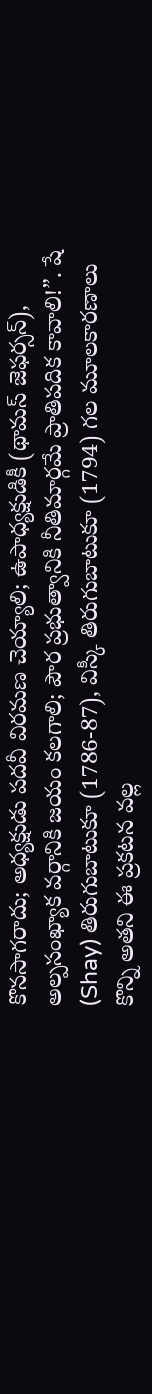కొనసాగరాదు; అధ్యక్షుడు పదవీ విరమణ చెయ్యాలి; ఉపాధ్యక్షుడికీ (థామస్ జెఫర్సన్), అల్పసంఖ్యాక వర్గానికి జయం కలగాలి; పౌర ప్రభుత్వానికి నీతిమార్గమే ప్రాతిపదిక కావాలి!”. షే (Shay) తిరుగుబాటుకూ (1786-87), విస్కీ తిరుగుబాటుకూ (1794) గల మూలకారణాలు కొన్ని అతని ఈ ప్రకటన వల్ల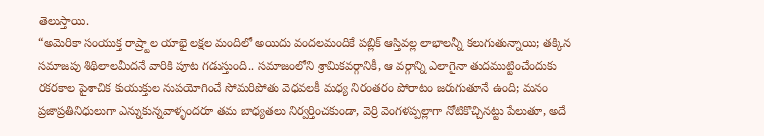తెలుస్తాయి.
“అమెరికా సంయుక్త రాష్ర్టాల యాభై లక్షల మందిలో అయిదు వందలమందికే పబ్లిక్ ఆస్తివల్ల లాభాలన్నీ కలుగుతున్నాయి; తక్కిన సమాజపు శిథిలాలమీదనే వారికి పూట గడుస్తుంది.. సమాజంలోని శ్రామికవర్గానికీ, ఆ వర్గాన్ని ఎలాగైనా తుదముట్టించేందుకు రకరకాల పైశాచిక కుయుక్తుల నుపయోగించే సోమరిపోతు వెధవలకీ మధ్య నిరంతరం పోరాటం జరుగుతూనే ఉంది; మనం ప్రజాప్రతినిధులుగా ఎన్నుకున్నవాళ్ళందరూ తమ బాధ్యతలు నిర్వర్తించకుండా, వెర్రి వెంగళప్పల్లాగా నోటికొచ్చినట్టు పేలుతూ, అదే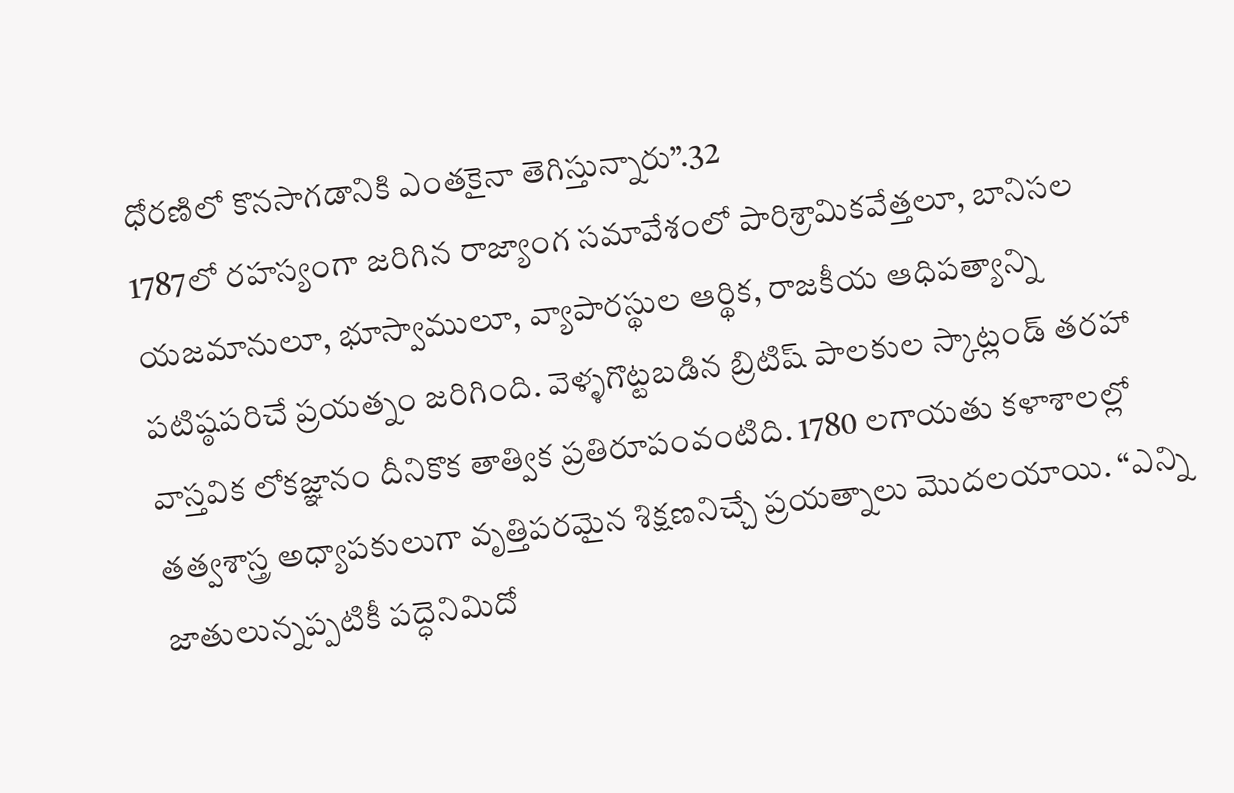ధోరణిలో కొనసాగడానికి ఎంతకైనా తెగిస్తున్నారు”.32
1787లో రహస్యంగా జరిగిన రాజ్యాంగ సమావేశంలో పారిశ్రామికవేత్తలూ, బానిసల యజమానులూ, భూస్వాములూ, వ్యాపారస్థుల ఆర్థిక, రాజకీయ ఆధిపత్యాన్ని పటిష్ఠపరిచే ప్రయత్నం జరిగింది. వెళ్ళగొట్టబడిన బ్రిటిష్ పాలకుల స్కాట్లండ్ తరహా వాస్తవిక లోకజ్ఞానం దీనికొక తాత్విక ప్రతిరూపంవంటిది. 1780 లగాయతు కళాశాలల్లో తత్వశాస్త్ర అధ్యాపకులుగా వృత్తిపరమైన శిక్షణనిచ్చే ప్రయత్నాలు మొదలయాయి. “ఎన్ని జాతులున్నప్పటికీ పద్ధెనిమిదో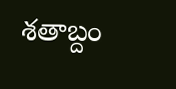శతాబ్దం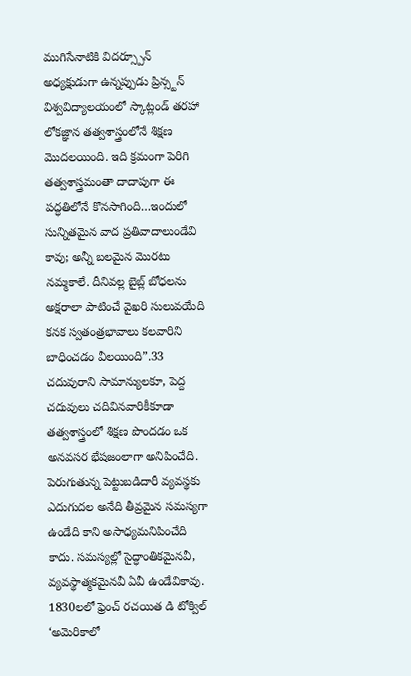ముగిసేనాటికి విదర్స్పూన్ అధ్యక్షుడుగా ఉన్నప్పుడు ప్రిన్స్టన్ విశ్వవిద్యాలయంలో స్కాట్లండ్ తరహా లోకజ్ఞాన తత్వశాస్త్రంలోనే శిక్షణ మొదలయింది. ఇది క్రమంగా పెరిగి తత్వశాస్త్రమంతా దాదాపుగా ఈ పద్ధతిలోనే కొనసాగింది…ఇందులో సున్నితమైన వాద ప్రతివాదాలుండేవి కావు; అన్నీ బలమైన మొరటు నమ్మకాలే. దీనివల్ల బైబ్ల్ బోధలను అక్షరాలా పాటించే వైఖరి సులువయేది కనక స్వతంత్రభావాలు కలవారిని బాధించడం వీలయింది”.33
చదువురాని సామాన్యులకూ, పెద్ద చదువులు చదివినవారికీకూడా తత్వశాస్త్రంలో శిక్షణ పొందడం ఒక అనవసర భేషజంలాగా అనిపించేది. పెరుగుతున్న పెట్టుబడిదారీ వ్యవస్థకు ఎదుగుదల అనేది తీవ్రమైన సమస్యగా ఉండేది కాని అసాధ్యమనిపించేది కాదు. సమస్యల్లో సైద్ధాంతికమైనవీ, వ్యవస్థాత్మకమైనవీ ఏవీ ఉండేవికావు. 1830లలో ఫ్రెంచ్ రచయిత డి టోక్విల్ ‘అమెరికాలో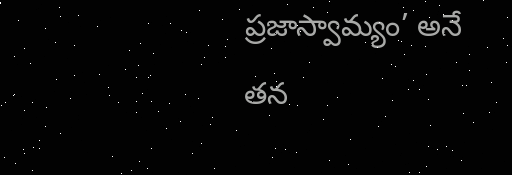ప్రజాస్వామ్యం’ అనే తన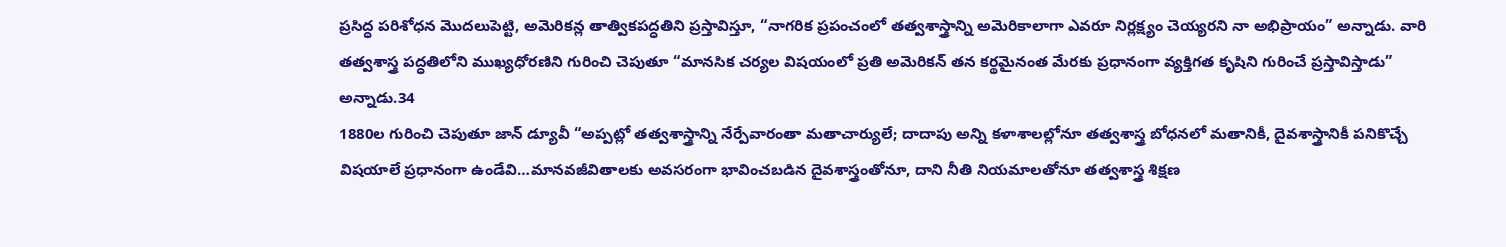ప్రసిద్ధ పరిశోధన మొదలుపెట్టి, అమెరికన్ల తాత్వికపద్ధతిని ప్రస్తావిస్తూ, “నాగరిక ప్రపంచంలో తత్వశాస్త్రాన్ని అమెరికాలాగా ఎవరూ నిర్లక్ష్యం చెయ్యరని నా అభిప్రాయం” అన్నాడు. వారి తత్వశాస్త్ర పద్ధతిలోని ముఖ్యధోరణిని గురించి చెపుతూ “మానసిక చర్యల విషయంలో ప్రతి అమెరికన్ తన కర్థమైనంత మేరకు ప్రధానంగా వ్యక్తిగత కృషిని గురించే ప్రస్తావిస్తాడు” అన్నాడు.34
1880ల గురించి చెపుతూ జాన్ డ్యూవీ “అప్పట్లో తత్వశాస్త్రాన్ని నేర్పేవారంతా మతాచార్యులే; దాదాపు అన్ని కళాశాలల్లోనూ తత్వశాస్త్ర బోధనలో మతానికీ, దైవశాస్త్రానికీ పనికొచ్చే విషయాలే ప్రధానంగా ఉండేవి…మానవజీవితాలకు అవసరంగా భావించబడిన దైవశాస్త్రంతోనూ, దాని నీతి నియమాలతోనూ తత్వశాస్త్ర శిక్షణ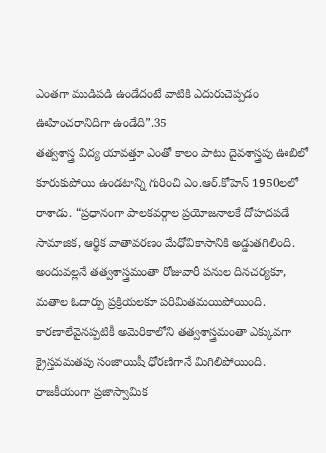ఎంతగా ముడిపడి ఉండేదంటే వాటికి ఎదురుచెప్పడం ఊహించరానిదిగా ఉండేది”.35
తత్వశాస్త్ర విద్య యావత్తూ ఎంతో కాలం పాటు దైవశాస్త్రపు ఊబిలో కూరుకుపోయి ఉండటాన్ని గురించి ఎం.ఆర్.కోహెన్ 1950లలో రాశాడు. “ప్రధానంగా పాలకవర్గాల ప్రయోజనాలకే దోహదపడే సామాజిక, ఆర్థిక వాతావరణం మేధోవికాసానికి అడ్డుతగిలింది. అందువల్లనే తత్వశాస్త్రమంతా రోజువారీ పనుల దినచర్యకూ, మతాల ఓదార్పు ప్రక్రియలకూ పరిమితమయిపోయింది. కారణాలేవైనప్పటికీ అమెరికాలోని తత్వశాస్త్రమంతా ఎక్కువగా క్రైస్తవమతపు సంజాయిషీ ధోరణిగానే మిగిలిపోయింది. రాజకీయంగా ప్రజాస్వామిక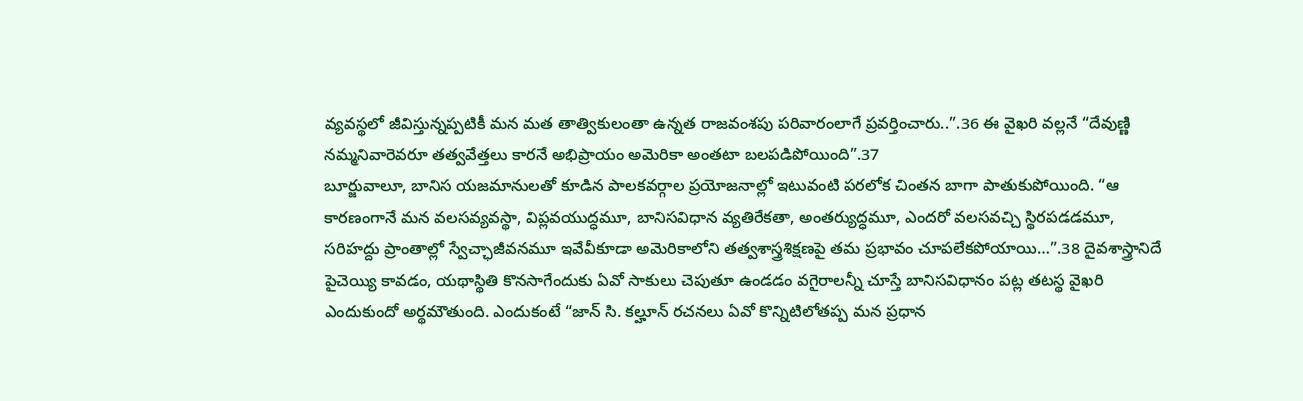వ్యవస్థలో జీవిస్తున్నప్పటికీ మన మత తాత్వికులంతా ఉన్నత రాజవంశపు పరివారంలాగే ప్రవర్తించారు..”.36 ఈ వైఖరి వల్లనే “దేవుణ్ణి నమ్మనివారెవరూ తత్వవేత్తలు కారనే అభిప్రాయం అమెరికా అంతటా బలపడిపోయింది”.37
బూర్జువాలూ, బానిస యజమానులతో కూడిన పాలకవర్గాల ప్రయోజనాల్లో ఇటువంటి పరలోక చింతన బాగా పాతుకుపోయింది. “ఆ కారణంగానే మన వలసవ్యవస్థా, విప్లవయుద్ధమూ, బానిసవిధాన వ్యతిరేకతా, అంతర్యుద్ధమూ, ఎందరో వలసవచ్చి స్థిరపడడమూ, సరిహద్దు ప్రాంతాల్లో స్వేచ్ఛాజీవనమూ ఇవేవీకూడా అమెరికాలోని తత్వశాస్త్రశిక్షణపై తమ ప్రభావం చూపలేకపోయాయి…”.38 దైవశాస్త్రానిదే పైచెయ్యి కావడం, యథాస్థితి కొనసాగేందుకు ఏవో సాకులు చెపుతూ ఉండడం వగైరాలన్నీ చూస్తే బానిసవిధానం పట్ల తటస్థ వైఖరి ఎందుకుందో అర్థమౌతుంది. ఎందుకంటే “జాన్ సి. కల్హూన్ రచనలు ఏవో కొన్నిటిలోతప్ప మన ప్రధాన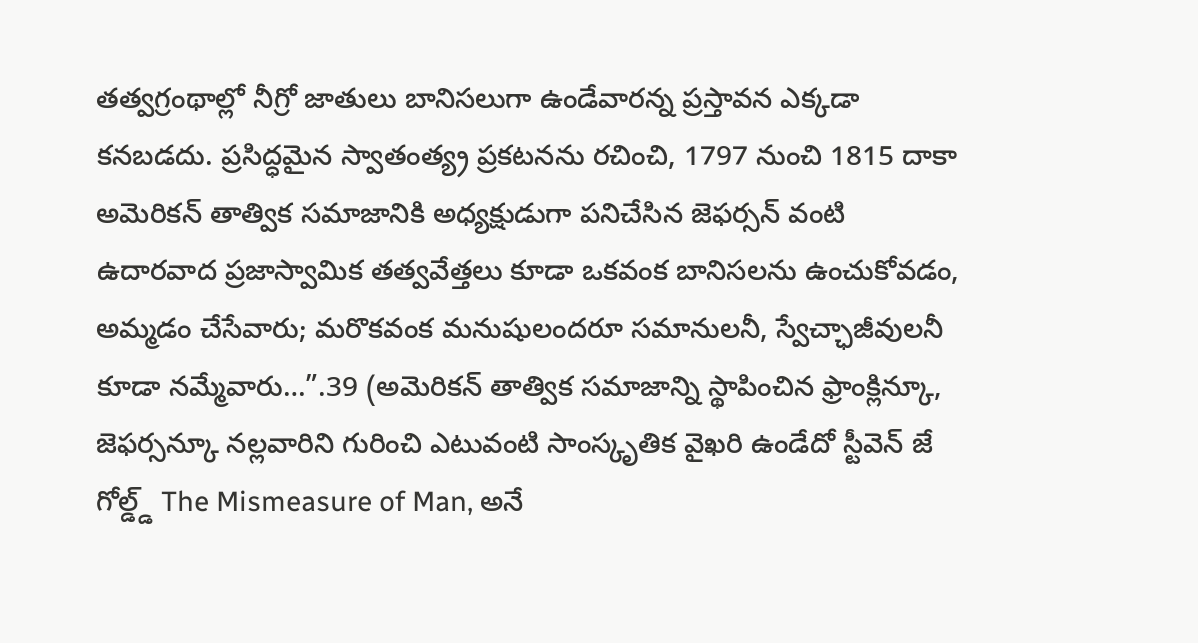తత్వగ్రంథాల్లో నీగ్రో జాతులు బానిసలుగా ఉండేవారన్న ప్రస్తావన ఎక్కడా కనబడదు. ప్రసిద్ధమైన స్వాతంత్య్ర ప్రకటనను రచించి, 1797 నుంచి 1815 దాకా అమెరికన్ తాత్విక సమాజానికి అధ్యక్షుడుగా పనిచేసిన జెఫర్సన్ వంటి ఉదారవాద ప్రజాస్వామిక తత్వవేత్తలు కూడా ఒకవంక బానిసలను ఉంచుకోవడం, అమ్మడం చేసేవారు; మరొకవంక మనుషులందరూ సమానులనీ, స్వేచ్ఛాజీవులనీ కూడా నమ్మేవారు…”.39 (అమెరికన్ తాత్విక సమాజాన్ని స్థాపించిన ఫ్రాంక్లిన్కూ, జెఫర్సన్కూ నల్లవారిని గురించి ఎటువంటి సాంస్కృతిక వైఖరి ఉండేదో స్టీవెన్ జే గోల్డ్డ్ The Mismeasure of Man, అనే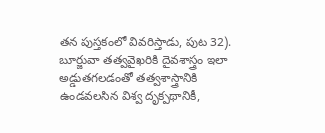తన పుస్తకంలో వివరిస్తాడు, పుట 32).
బూర్జువా తత్వవైఖరికి దైవశాస్త్రం ఇలా అడ్డుతగలడంతో తత్వశాస్త్రానికి ఉండవలసిన విశ్వ దృక్పథానికీ,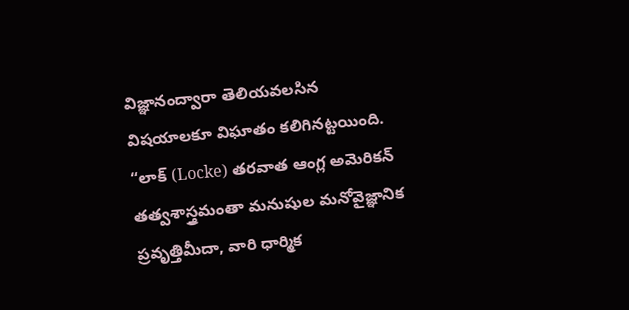విజ్ఞానంద్వారా తెలియవలసిన విషయాలకూ విఘాతం కలిగినట్టయింది. “లాక్ (Locke) తరవాత ఆంగ్ల అమెరికన్ తత్వశాస్త్రమంతా మనుషుల మనోవైజ్ఞానిక ప్రవృత్తిమీదా, వారి ధార్మిక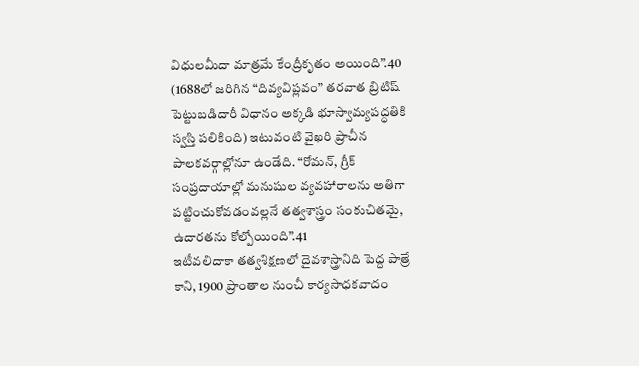విధులమీదా మాత్రమే కేంద్రీకృతం అయింది”.40 (1688లో జరిగిన “దివ్యవిప్లవం” తరవాత బ్రిటిష్ పెట్టుబడిదారీ విధానం అక్కడి భూస్వామ్యపద్ధతికి స్వస్తి పలికింది) ఇటువంటి వైఖరి ప్రాచీన పాలకవర్గాల్లోనూ ఉండేది. “రోమన్, గ్రీక్ సంప్రదాయాల్లో మనుషుల వ్యవహారాలను అతిగా పట్టించుకోవడంవల్లనే తత్వశాస్త్రం సంకుచితమై, ఉదారతను కోల్పోయింది”.41
ఇటీవలిదాకా తత్వశిక్షణలో దైవశాస్త్రానిది పెద్ద పాత్రే కాని, 1900 ప్రాంతాల నుంచీ కార్యసాధకవాదం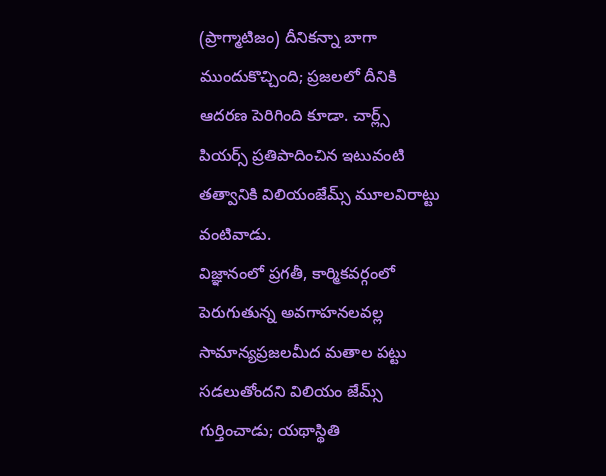(ప్రాగ్మాటిజం) దీనికన్నా బాగా ముందుకొచ్చింది; ప్రజలలో దీనికి ఆదరణ పెరిగింది కూడా. చార్ల్స్ పియర్స్ ప్రతిపాదించిన ఇటువంటి తత్వానికి విలియంజేమ్స్ మూలవిరాట్టు వంటివాడు.
విజ్ఞానంలో ప్రగతీ, కార్మికవర్గంలో పెరుగుతున్న అవగాహనలవల్ల సామాన్యప్రజలమీద మతాల పట్టు సడలుతోందని విలియం జేమ్స్ గుర్తించాడు; యథాస్థితి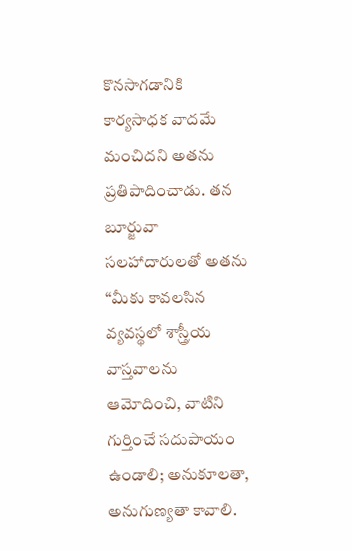కొనసాగడానికి కార్యసాధక వాదమే మంచిదని అతను ప్రతిపాదించాడు. తన బూర్జువా సలహాదారులతో అతను “మీకు కావలసిన వ్యవస్థలో శాస్త్రీయ వాస్తవాలను ఆమోదించి, వాటిని గుర్తించే సదుపాయం ఉండాలి; అనుకూలతా, అనుగుణ్యతా కావాలి.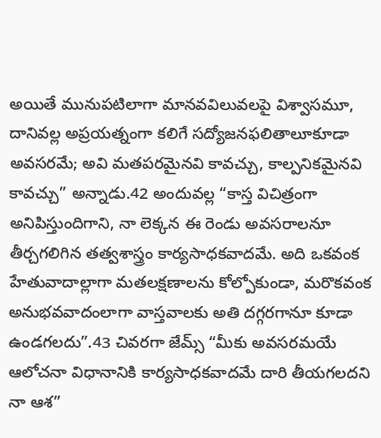అయితే మునుపటిలాగా మానవవిలువలపై విశ్వాసమూ, దానివల్ల అప్రయత్నంగా కలిగే సద్యోజనఫలితాలూకూడా అవసరమే; అవి మతపరమైనవి కావచ్చు, కాల్పనికమైనవి కావచ్చు” అన్నాడు.42 అందువల్ల “కాస్త విచిత్రంగా అనిపిస్తుందిగాని, నా లెక్కన ఈ రెండు అవసరాలనూ తీర్చగలిగిన తత్వశాస్త్రం కార్యసాధకవాదమే. అది ఒకవంక హేతువాదాల్లాగా మతలక్షణాలను కోల్పోకుండా, మరొకవంక అనుభవవాదంలాగా వాస్తవాలకు అతి దగ్గరగానూ కూడా ఉండగలదు”.43 చివరగా జేమ్స్ “మీకు అవసరమయే ఆలోచనా విధానానికి కార్యసాధకవాదమే దారి తీయగలదని నా ఆశ”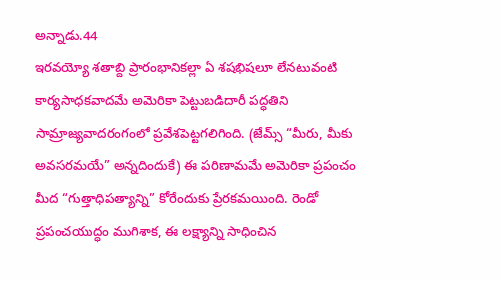అన్నాడు.44
ఇరవయ్యో శతాబ్ది ప్రారంభానికల్లా ఏ శషభిషలూ లేనటువంటి కార్యసాధకవాదమే అమెరికా పెట్టుబడిదారీ పద్ధతిని సామ్రాజ్యవాదరంగంలో ప్రవేశపెట్టగలిగింది. (జేమ్స్ “మీరు, మీకు అవసరమయే” అన్నదిందుకే) ఈ పరిణామమే అమెరికా ప్రపంచం మీద “గుత్తాధిపత్యాన్ని” కోరేందుకు ప్రేరకమయింది. రెండో ప్రపంచయుద్ధం ముగిశాక, ఈ లక్ష్యాన్ని సాధించిన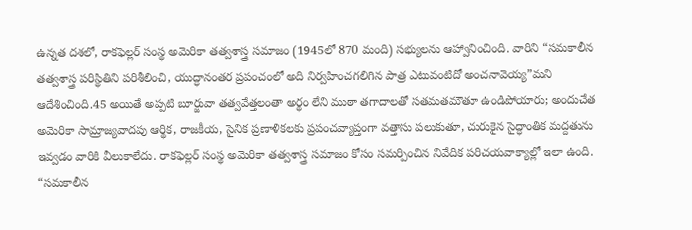ఉన్నత దశలో, రాకఫెల్లర్ సంస్థ అమెరికా తత్వశాస్త్ర సమాజం (1945లో 870 మంది) సభ్యులను ఆహ్వానించింది. వారిని “సమకాలీన తత్వశాస్త్ర పరిస్థితిని పరిశీలించి, యుద్ధానంతర ప్రపంచంలో అది నిర్వహించగలిగిన పాత్ర ఎటువంటిదో అంచనావెయ్య”మని ఆదేశించింది.45 అయితే అప్పటి బూర్జువా తత్వవేత్తలంతా అర్థం లేని ముఠా తగాదాలతో సతమతమౌతూ ఉండిపోయారు; అందుచేత అమెరికా సామ్రాజ్యవాదపు ఆర్థిక, రాజకీయ, సైనిక ప్రణాళికలకు ప్రపంచవ్యాప్తంగా వత్తాసు పలుకుతూ, చురుకైన సైద్ధాంతిక మద్దతును ఇవ్వడం వారికి వీలుకాలేదు. రాకఫెల్లర్ సంస్థ అమెరికా తత్వశాస్త్ర సమాజం కోసం సమర్పించిన నివేదిక పరిచయవాక్యాల్లో ఇలా ఉంది. “సమకాలీన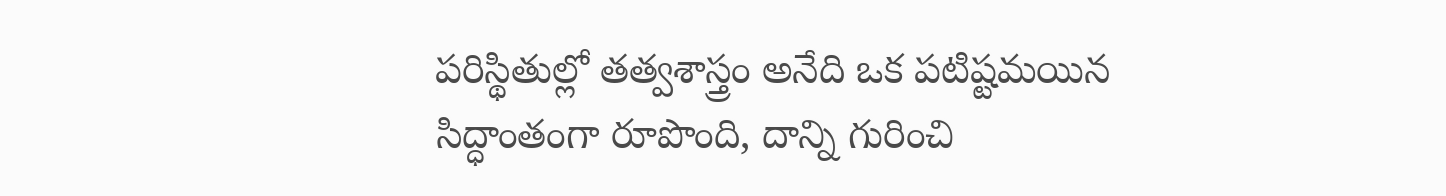పరిస్థితుల్లో తత్వశాస్త్రం అనేది ఒక పటిష్టమయిన సిద్ధాంతంగా రూపొంది, దాన్ని గురించి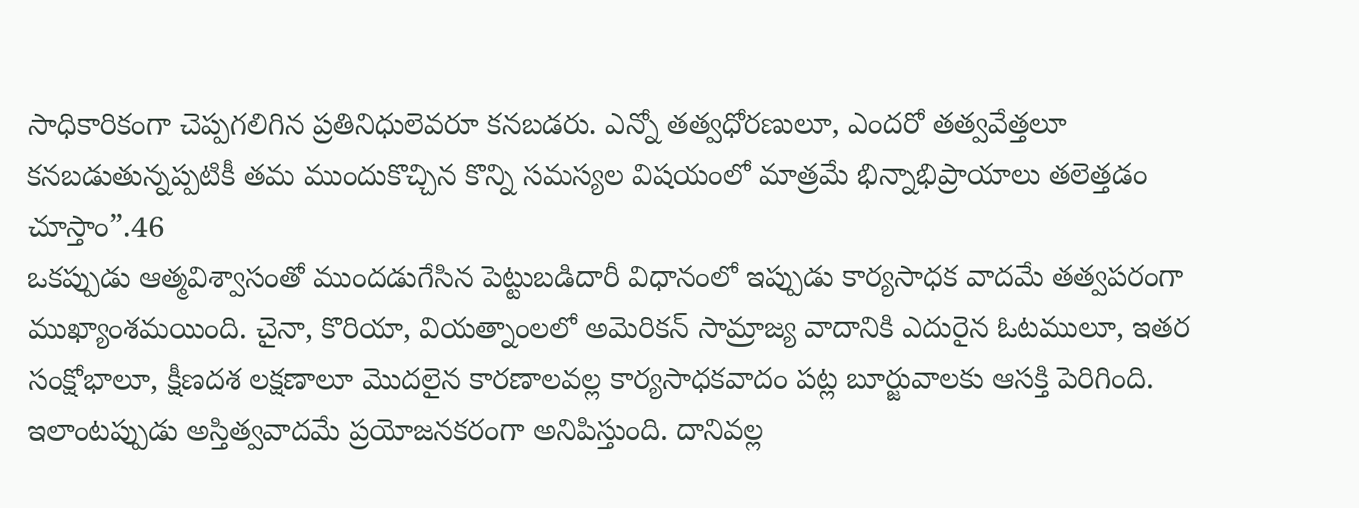సాధికారికంగా చెప్పగలిగిన ప్రతినిధులెవరూ కనబడరు. ఎన్నో తత్వధోరణులూ, ఎందరో తత్వవేత్తలూ కనబడుతున్నప్పటికీ తమ ముందుకొచ్చిన కొన్ని సమస్యల విషయంలో మాత్రమే భిన్నాభిప్రాయాలు తలెత్తడం చూస్తాం”.46
ఒకప్పుడు ఆత్మవిశ్వాసంతో ముందడుగేసిన పెట్టుబడిదారీ విధానంలో ఇప్పుడు కార్యసాధక వాదమే తత్వపరంగా ముఖ్యాంశమయింది. చైనా, కొరియా, వియత్నాంలలో అమెరికన్ సామ్రాజ్య వాదానికి ఎదురైన ఓటములూ, ఇతర సంక్షోభాలూ, క్షీణదశ లక్షణాలూ మొదలైన కారణాలవల్ల కార్యసాధకవాదం పట్ల బూర్జువాలకు ఆసక్తి పెరిగింది. ఇలాంటప్పుడు అస్తిత్వవాదమే ప్రయోజనకరంగా అనిపిస్తుంది. దానివల్ల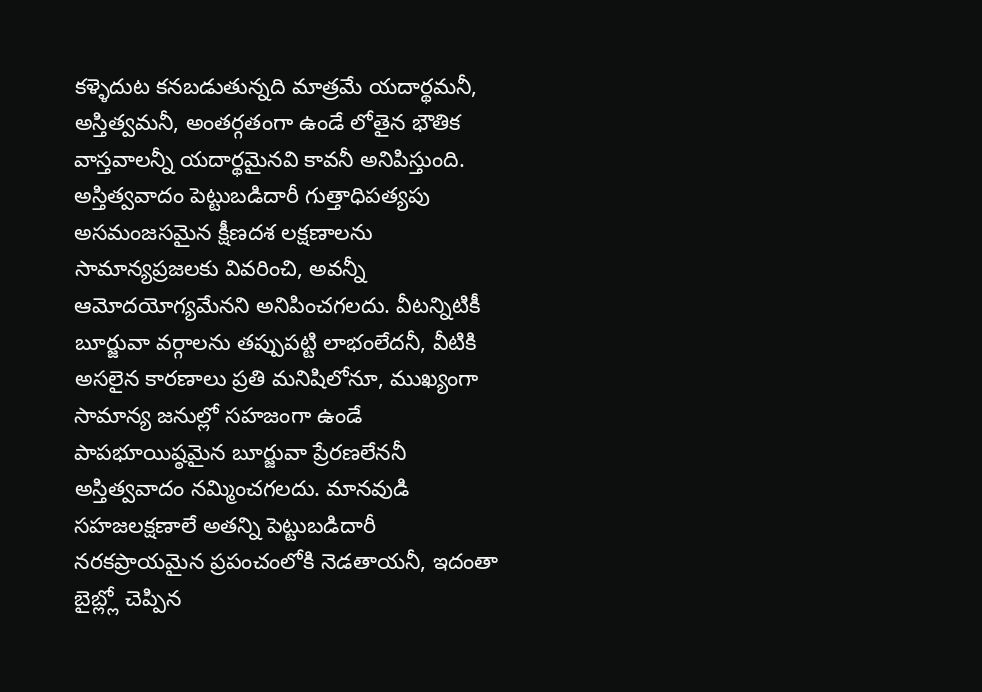కళ్ళెదుట కనబడుతున్నది మాత్రమే యదార్థమనీ, అస్తిత్వమనీ, అంతర్గతంగా ఉండే లోతైన భౌతిక వాస్తవాలన్నీ యదార్థమైనవి కావనీ అనిపిస్తుంది. అస్తిత్వవాదం పెట్టుబడిదారీ గుత్తాధిపత్యపు అసమంజసమైన క్షీణదశ లక్షణాలను సామాన్యప్రజలకు వివరించి, అవన్నీ ఆమోదయోగ్యమేనని అనిపించగలదు. వీటన్నిటికీ బూర్జువా వర్గాలను తప్పుపట్టి లాభంలేదనీ, వీటికి అసలైన కారణాలు ప్రతి మనిషిలోనూ, ముఖ్యంగా సామాన్య జనుల్లో సహజంగా ఉండే పాపభూయిష్ఠమైన బూర్జువా ప్రేరణలేననీ అస్తిత్వవాదం నమ్మించగలదు. మానవుడి సహజలక్షణాలే అతన్ని పెట్టుబడిదారీ నరకప్రాయమైన ప్రపంచంలోకి నెడతాయనీ, ఇదంతా బైబ్ల్లో చెప్పిన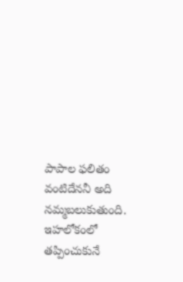పాపాల ఫలితం వంటిదేననీ అది నమ్మబలుకుతుంది. ఇహలోకంలో తప్పించుకునే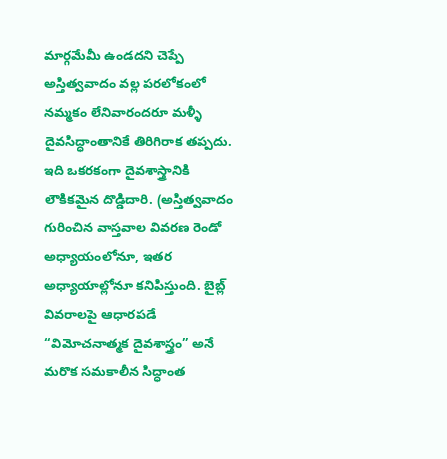మార్గమేమీ ఉండదని చెప్పే అస్తిత్వవాదం వల్ల పరలోకంలో నమ్మకం లేనివారందరూ మళ్ళీ దైవసిద్ధాంతానికే తిరిగిరాక తప్పదు. ఇది ఒకరకంగా దైవశాస్త్రానికి లౌకికమైన దొడ్డిదారి. (అస్తిత్వవాదం గురించిన వాస్తవాల వివరణ రెండో అధ్యాయంలోనూ, ఇతర అధ్యాయాల్లోనూ కనిపిస్తుంది. బైబ్ల్ వివరాలపై ఆధారపడే “విమోచనాత్మక దైవశాస్త్రం” అనే మరొక సమకాలీన సిద్ధాంత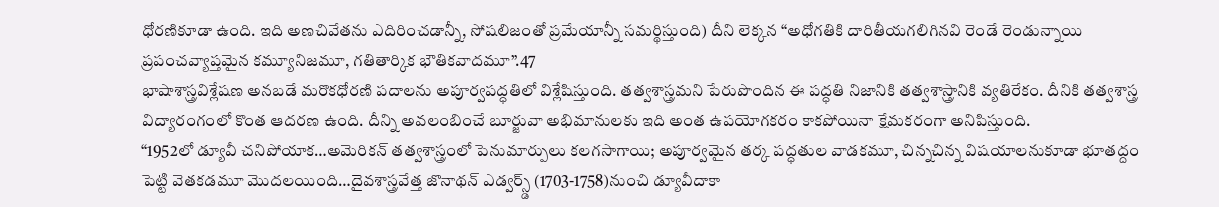ధోరణికూడా ఉంది. ఇది అణచివేతను ఎదిరించడాన్నీ, సోషలిజంతో ప్రమేయాన్నీ సమర్థిస్తుంది) దీని లెక్కన “అధోగతికి దారితీయగలిగినవి రెండే రెండున్నాయి ప్రపంచవ్యాప్తమైన కమ్యూనిజమూ, గతితార్కిక భౌతికవాదమూ”.47
భాషాశాస్త్రవిశ్లేషణ అనబడే మరొకధోరణి పదాలను అపూర్వపద్ధతిలో విశ్లేషిస్తుంది. తత్వశాస్త్రమని పేరుపొందిన ఈ పద్ధతి నిజానికి తత్వశాస్త్రానికి వ్యతిరేకం. దీనికి తత్వశాస్త్ర విద్యారంగంలో కొంత ఆదరణ ఉంది. దీన్ని అవలంబించే బూర్జువా అభిమానులకు ఇది అంత ఉపయోగకరం కాకపోయినా క్షేమకరంగా అనిపిస్తుంది.
“1952లో డ్యూవీ చనిపోయాక…అమెరికన్ తత్వశాస్త్రంలో పెనుమార్పులు కలగసాగాయి; అపూర్వమైన తర్క పద్ధతుల వాడకమూ, చిన్నచిన్న విషయాలనుకూడా భూతద్దం పెట్టి వెతకడమూ మొదలయింది…దైవశాస్త్రవేత్త జొనాథన్ ఎడ్వర్స్డ్ (1703-1758)నుంచి డ్యూవీదాకా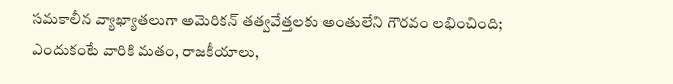సమకాలీన వ్యాఖ్యాతలుగా అమెరికన్ తత్వవేత్తలకు అంతులేని గౌరవం లభించింది; ఎందుకంటే వారికి మతం, రాజకీయాలు,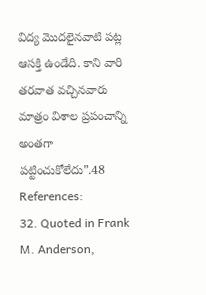విద్య మొదలైనవాటి పట్ల ఆసక్తి ఉండేది. కాని వారి తరవాత వచ్చినవారు మాత్రం విశాల ప్రపంచాన్ని అంతగా పట్టించుకోలేదు”.48
References:
32. Quoted in Frank M. Anderson,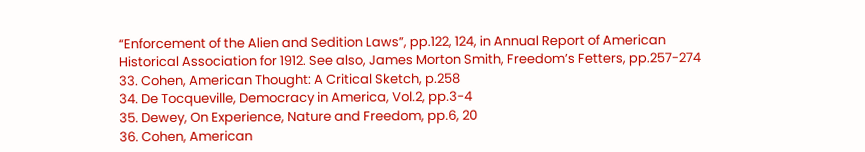“Enforcement of the Alien and Sedition Laws”, pp.122, 124, in Annual Report of American Historical Association for 1912. See also, James Morton Smith, Freedom’s Fetters, pp.257-274
33. Cohen, American Thought: A Critical Sketch, p.258
34. De Tocqueville, Democracy in America, Vol.2, pp.3-4
35. Dewey, On Experience, Nature and Freedom, pp.6, 20
36. Cohen, American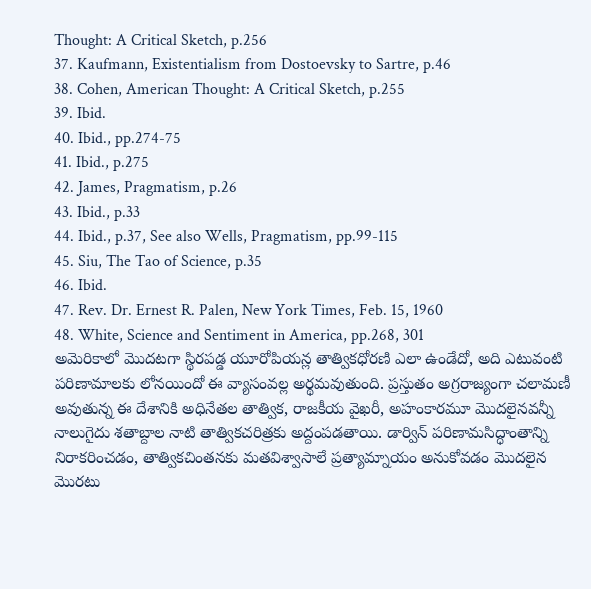Thought: A Critical Sketch, p.256
37. Kaufmann, Existentialism from Dostoevsky to Sartre, p.46
38. Cohen, American Thought: A Critical Sketch, p.255
39. Ibid.
40. Ibid., pp.274-75
41. Ibid., p.275
42. James, Pragmatism, p.26
43. Ibid., p.33
44. Ibid., p.37, See also Wells, Pragmatism, pp.99-115
45. Siu, The Tao of Science, p.35
46. Ibid.
47. Rev. Dr. Ernest R. Palen, New York Times, Feb. 15, 1960
48. White, Science and Sentiment in America, pp.268, 301
అమెరికాలో మొదటగా స్థిరపడ్డ యూరోపియన్ల తాత్వికధోరణి ఎలా ఉండేదో, అది ఎటువంటి పరిణామాలకు లోనయిందో ఈ వ్యాసంవల్ల అర్థమవుతుంది. ప్రస్తుతం అగ్రరాజ్యంగా చలామణీ అవుతున్న ఈ దేశానికి అధినేతల తాత్విక, రాజకీయ వైఖరీ, అహంకారమూ మొదలైనవన్నీ నాలుగైదు శతాబ్దాల నాటి తాత్వికచరిత్రకు అద్దంపడతాయి. డార్విన్ పరిణామసిద్ధాంతాన్ని నిరాకరించడం, తాత్వికచింతనకు మతవిశ్వాసాలే ప్రత్యామ్నాయం అనుకోవడం మొదలైన మొరటు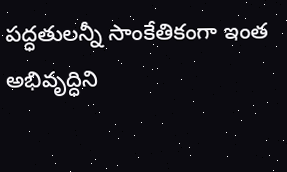పద్ధతులన్నీ సాంకేతికంగా ఇంత అభివృద్ధిని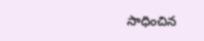సాధించిన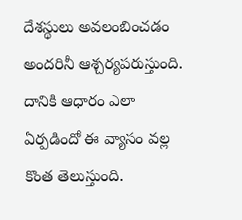దేశస్థులు అవలంబించడం అందరినీ ఆశ్చర్యపరుస్తుంది. దానికి ఆధారం ఎలా ఏర్పడిందో ఈ వ్యాసం వల్ల కొంత తెలుస్తుంది.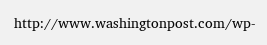http://www.washingtonpost.com/wp-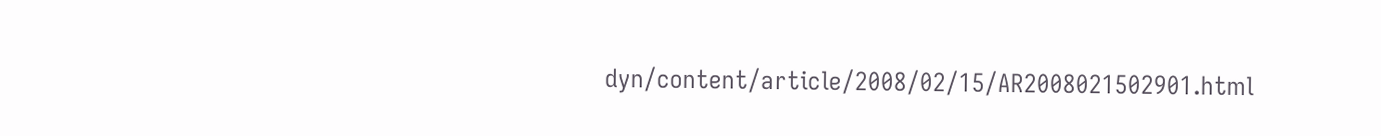dyn/content/article/2008/02/15/AR2008021502901.html